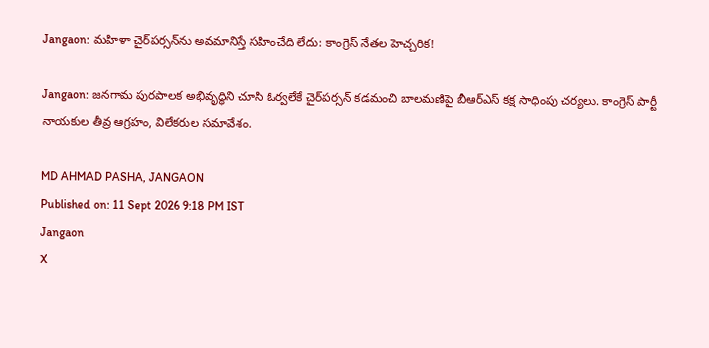Jangaon: మహిళా చైర్‌పర్సన్‌ను అవమానిస్తే సహించేది లేదు: కాంగ్రెస్ నేతల హెచ్చరిక!

Jangaon: జనగామ పురపాలక అభివృద్ధిని చూసి ఓర్వలేకే చైర్‌పర్సన్ కడమంచి బాలమణిపై బీఆర్‌ఎస్ కక్ష సాధింపు చర్యలు. కాంగ్రెస్ పార్టీ నాయకుల తీవ్ర ఆగ్రహం, విలేకరుల సమావేశం.

MD AHMAD PASHA, JANGAON
Published on: 11 Sept 2026 9:18 PM IST
Jangaon
X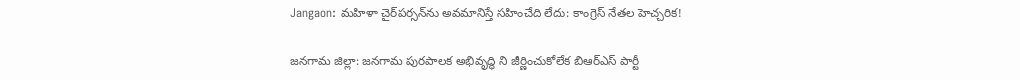Jangaon: మహిళా చైర్‌పర్సన్‌ను అవమానిస్తే సహించేది లేదు: కాంగ్రెస్ నేతల హెచ్చరిక!

జనగామ జిల్లా: జనగామ పురపాలక అభివృద్ధి ని జీర్ణించుకోలేక బిఆర్ఎస్ పార్టీ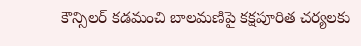కౌన్సిలర్ కడమంచి బాలమణిపై కక్షపూరిత చర్యలకు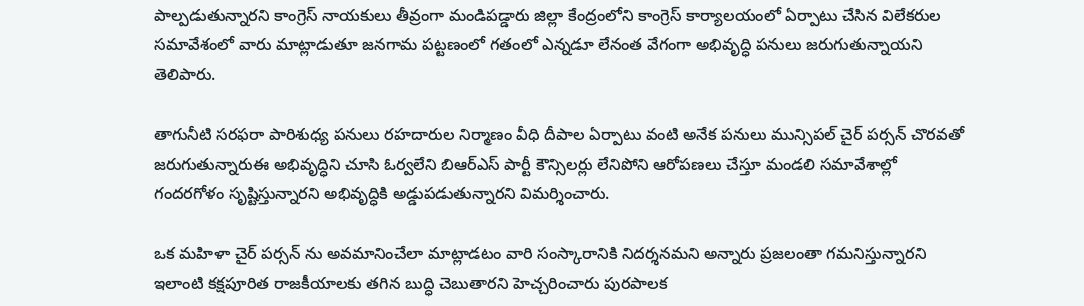పాల్పడుతున్నారని కాంగ్రెస్ నాయకులు తీవ్రంగా మండిపడ్డారు జిల్లా కేంద్రంలోని కాంగ్రెస్ కార్యాలయంలో ఏర్పాటు చేసిన విలేకరుల సమావేశంలో వారు మాట్లాడుతూ జనగామ పట్టణంలో గతంలో ఎన్నడూ లేనంత వేగంగా అభివృద్ధి పనులు జరుగుతున్నాయని తెలిపారు.

తాగునీటి సరఫరా పారిశుధ్య పనులు రహదారుల నిర్మాణం వీధి దీపాల ఏర్పాటు వంటి అనేక పనులు మున్సిపల్ చైర్ పర్సన్ చొరవతో జరుగుతున్నారుఈ అభివృద్ధిని చూసి ఓర్వలేని బిఆర్ఎస్ పార్టీ కౌన్సిలర్లు లేనిపోని ఆరోపణలు చేస్తూ మండలి సమావేశాల్లో గందరగోళం సృష్టిస్తున్నారని అభివృద్ధికి అడ్డుపడుతున్నారని విమర్శించారు.

ఒక మహిళా చైర్ పర్సన్ ను అవమానించేలా మాట్లాడటం వారి సంస్కారానికి నిదర్శనమని అన్నారు ప్రజలంతా గమనిస్తున్నారని ఇలాంటి కక్షపూరిత రాజకీయాలకు తగిన బుద్ధి చెబుతారని హెచ్చరించారు పురపాలక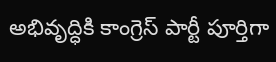అభివృద్ధికి కాంగ్రెస్ పార్టీ పూర్తిగా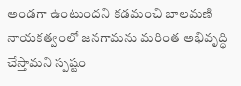అండగా ఉంటుందని కడమంచి బాలమణి నాయకత్వంలో జనగామను మరింత అభివృద్ధి చేస్తామని స్పష్టం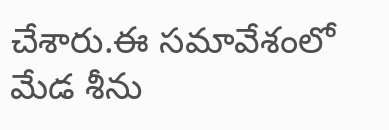చేశారు.ఈ సమావేశంలో మేడ శీను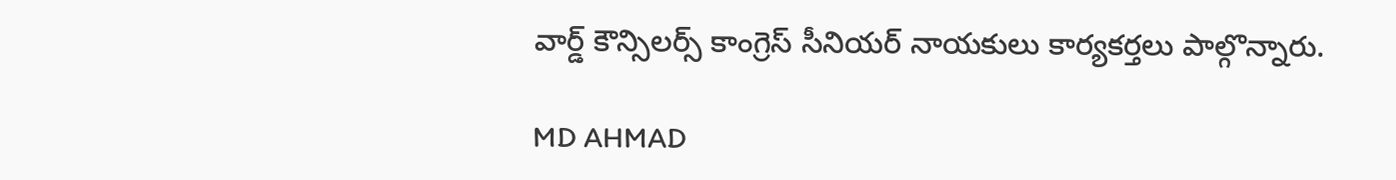వార్డ్ కౌన్సిలర్స్ కాంగ్రెస్ సీనియర్ నాయకులు కార్యకర్తలు పాల్గొన్నారు.

MD AHMAD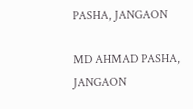PASHA, JANGAON

MD AHMAD PASHA, JANGAON